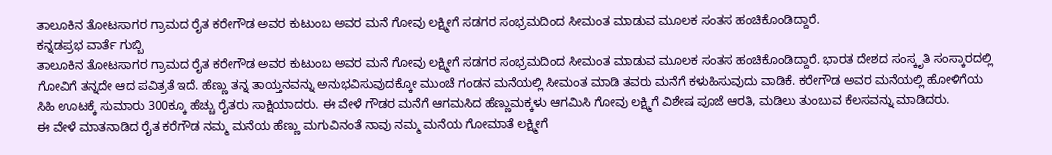ತಾಲೂಕಿನ ತೋಟಸಾಗರ ಗ್ರಾಮದ ರೈತ ಕರೇಗೌಡ ಅವರ ಕುಟುಂಬ ಅವರ ಮನೆ ಗೋವು ಲಕ್ಷ್ಮೀಗೆ ಸಡಗರ ಸಂಭ್ರಮದಿಂದ ಸೀಮಂತ ಮಾಡುವ ಮೂಲಕ ಸಂತಸ ಹಂಚಿಕೊಂಡಿದ್ದಾರೆ.
ಕನ್ನಡಪ್ರಭ ವಾರ್ತೆ ಗುಬ್ಬಿ
ತಾಲೂಕಿನ ತೋಟಸಾಗರ ಗ್ರಾಮದ ರೈತ ಕರೇಗೌಡ ಅವರ ಕುಟುಂಬ ಅವರ ಮನೆ ಗೋವು ಲಕ್ಷ್ಮೀಗೆ ಸಡಗರ ಸಂಭ್ರಮದಿಂದ ಸೀಮಂತ ಮಾಡುವ ಮೂಲಕ ಸಂತಸ ಹಂಚಿಕೊಂಡಿದ್ದಾರೆ. ಭಾರತ ದೇಶದ ಸಂಸ್ಕೃತಿ ಸಂಸ್ಕಾರದಲ್ಲಿ ಗೋವಿಗೆ ತನ್ನದೇ ಆದ ಪವಿತ್ರತೆ ಇದೆ. ಹೆಣ್ಣು ತನ್ನ ತಾಯ್ತನವನ್ನು ಅನುಭವಿಸುವುದಕ್ಕೋ ಮುಂಚೆ ಗಂಡನ ಮನೆಯಲ್ಲಿ ಸೀಮಂತ ಮಾಡಿ ತವರು ಮನೆಗೆ ಕಳುಹಿಸುವುದು ವಾಡಿಕೆ. ಕರೇಗೌಡ ಅವರ ಮನೆಯಲ್ಲಿ ಹೋಳಿಗೆಯ ಸಿಹಿ ಊಟಕ್ಕೆ ಸುಮಾರು 300ಕ್ಕೂ ಹೆಚ್ಚು ರೈತರು ಸಾಕ್ಷಿಯಾದರು. ಈ ವೇಳೆ ಗೌಡರ ಮನೆಗೆ ಆಗಮಸಿದ ಹೆಣ್ಣುಮಕ್ಕಳು ಆಗಮಿಸಿ ಗೋವು ಲಕ್ಷ್ಮಿಗೆ ವಿಶೇಷ ಪೂಜೆ ಆರತಿ, ಮಡಿಲು ತುಂಬುವ ಕೆಲಸವನ್ನು ಮಾಡಿದರು.
ಈ ವೇಳೆ ಮಾತನಾಡಿದ ರೈತ ಕರೆಗೌಡ ನಮ್ಮ ಮನೆಯ ಹೆಣ್ಣು ಮಗುವಿನಂತೆ ನಾವು ನಮ್ಮ ಮನೆಯ ಗೋಮಾತೆ ಲಕ್ಷ್ಮೀಗೆ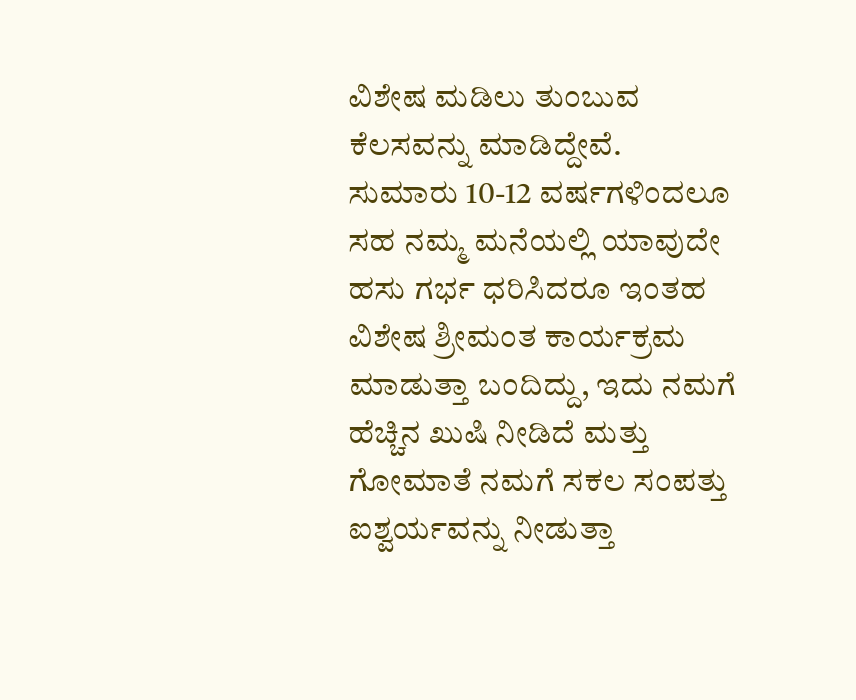ವಿಶೇಷ ಮಡಿಲು ತುಂಬುವ ಕೆಲಸವನ್ನು ಮಾಡಿದ್ದೇವೆ. ಸುಮಾರು 10-12 ವರ್ಷಗಳಿಂದಲೂ ಸಹ ನಮ್ಮ ಮನೆಯಲ್ಲಿ ಯಾವುದೇ ಹಸು ಗರ್ಭ ಧರಿಸಿದರೂ ಇಂತಹ ವಿಶೇಷ ಶ್ರೀಮಂತ ಕಾರ್ಯಕ್ರಮ ಮಾಡುತ್ತಾ ಬಂದಿದ್ದು, ಇದು ನಮಗೆ ಹೆಚ್ಚಿನ ಖುಷಿ ನೀಡಿದೆ ಮತ್ತು ಗೋಮಾತೆ ನಮಗೆ ಸಕಲ ಸಂಪತ್ತು ಐಶ್ವರ್ಯವನ್ನು ನೀಡುತ್ತಾ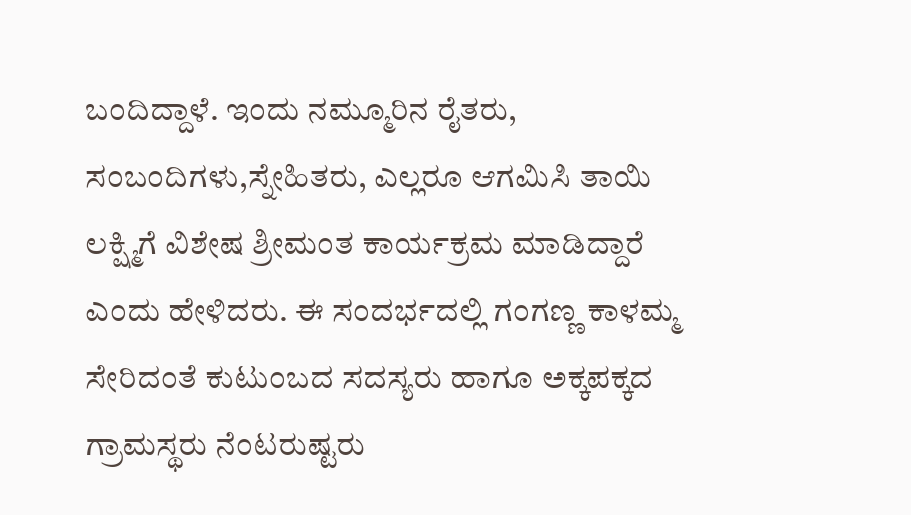ಬಂದಿದ್ದಾಳೆ. ಇಂದು ನಮ್ಮೂರಿನ ರೈತರು, ಸಂಬಂದಿಗಳು,ಸ್ನೇಹಿತರು, ಎಲ್ಲರೂ ಆಗಮಿಸಿ ತಾಯಿ ಲಕ್ಷ್ಮಿಗೆ ವಿಶೇಷ ಶ್ರೀಮಂತ ಕಾರ್ಯಕ್ರಮ ಮಾಡಿದ್ದಾರೆ ಎಂದು ಹೇಳಿದರು. ಈ ಸಂದರ್ಭದಲ್ಲಿ ಗಂಗಣ್ಣ ಕಾಳಮ್ಮ ಸೇರಿದಂತೆ ಕುಟುಂಬದ ಸದಸ್ಯರು ಹಾಗೂ ಅಕ್ಕಪಕ್ಕದ ಗ್ರಾಮಸ್ಥರು ನೆಂಟರುಷ್ಟರು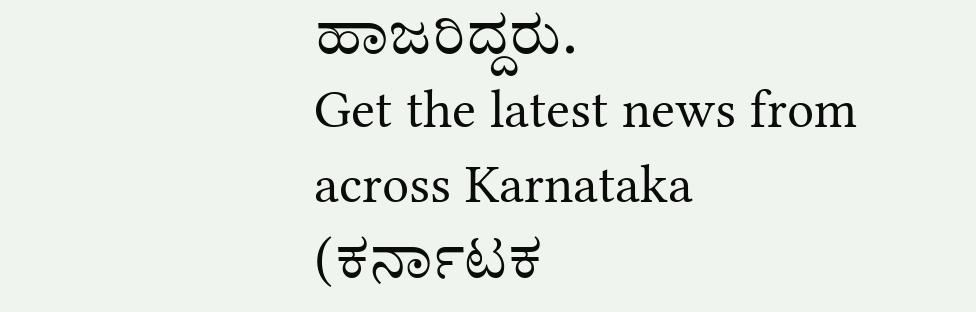ಹಾಜರಿದ್ದರು.
Get the latest news from across Karnataka (ಕರ್ನಾಟಕ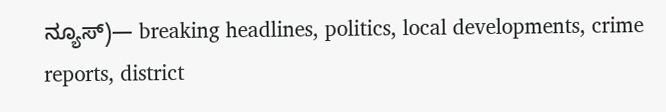ನ್ಯೂಸ್)— breaking headlines, politics, local developments, crime reports, district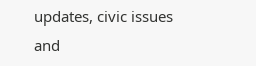updates, civic issues and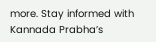more. Stay informed with Kannada Prabha’s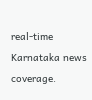real‑time Karnataka news coverage.